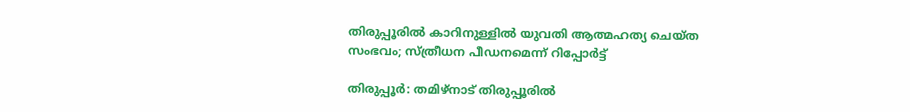തിരുപ്പൂരില്‍ കാറിനുള്ളില്‍ യുവതി ആത്മഹത്യ ചെയ്ത സംഭവം; സ്ത്രീധന പീഡനമെന്ന് റിപ്പോര്‍ട്ട്

തിരുപ്പൂര്‍: തമിഴ്നാട് തിരുപ്പൂരില്‍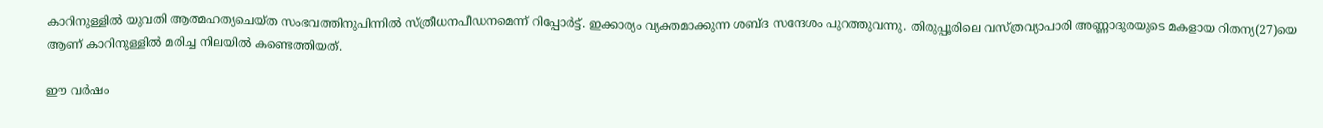കാറിനുള്ളില്‍ യുവതി ആത്മഹത്യചെയ്ത സംഭവത്തിനുപിന്നില്‍ സ്ത്രീധനപീഡനമെന്ന് റിപ്പോര്‍ട്ട്. ഇക്കാര്യം വ്യക്തമാക്കുന്ന ശബ്ദ സന്ദേശം പുറത്തുവന്നു. തിരുപ്പൂരിലെ വസ്ത്രവ്യാപാരി അണ്ണാദുരയുടെ മകളായ റിതന്യ(27)യെ ആണ് കാറിനുള്ളില്‍ മരിച്ച നിലയില്‍ കണ്ടെത്തിയത്.

ഈ വര്‍ഷം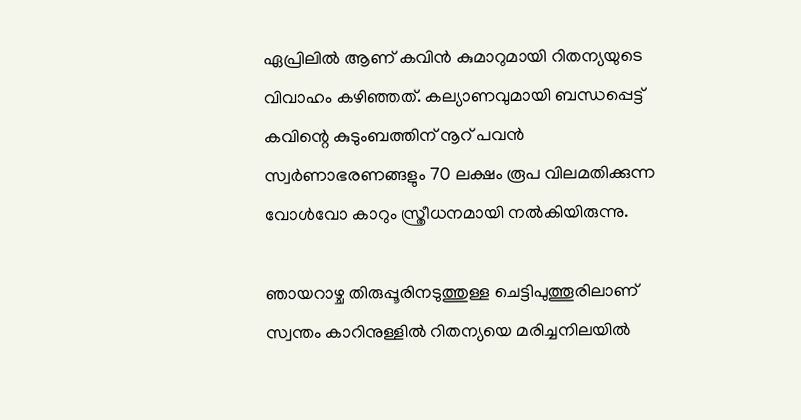ഏപ്രിലില്‍ ആണ് കവിന്‍ കുമാറുമായി റിതന്യയുടെ വിവാഹം കഴിഞ്ഞത്. കല്യാണവുമായി ബന്ധപ്പെട്ട് കവിന്റെ കുടുംബത്തിന് നൂറ് പവന്‍ സ്വര്‍ണാഭരണങ്ങളും 70 ലക്ഷം രൂപ വിലമതിക്കുന്ന വോള്‍വോ കാറും സ്ത്രീധനമായി നല്‍കിയിരുന്നു.

ഞായറാഴ്ച തിരുപ്പൂരിനടുത്തുള്ള ചെട്ടിപുത്തൂരിലാണ് സ്വന്തം കാറിനുള്ളില്‍ റിതന്യയെ മരിച്ചനിലയില്‍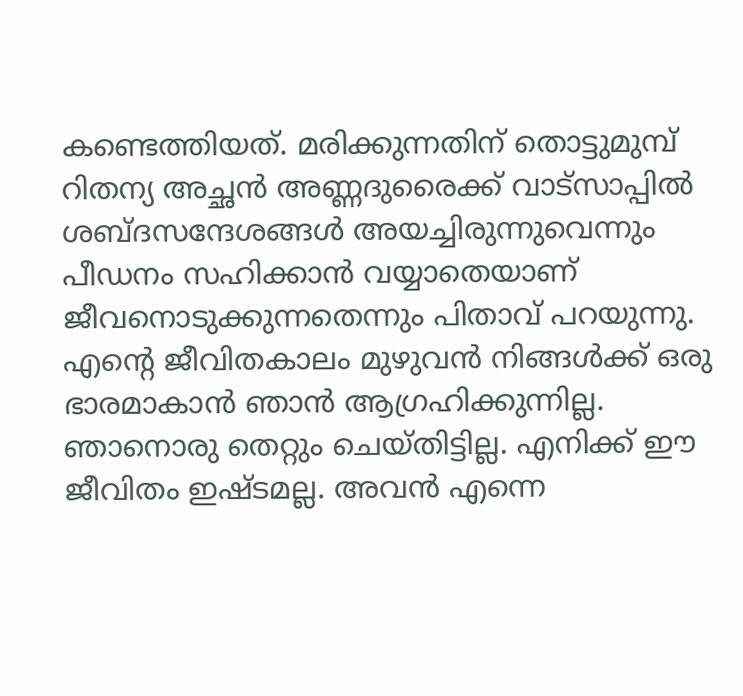കണ്ടെത്തിയത്. മരിക്കുന്നതിന് തൊട്ടുമുമ്പ് റിതന്യ അച്ഛന്‍ അണ്ണദുരൈക്ക് വാട്സാപ്പില്‍ ശബ്ദസന്ദേശങ്ങള്‍ അയച്ചിരുന്നുവെന്നും പീഡനം സഹിക്കാന്‍ വയ്യാതെയാണ് ജീവനൊടുക്കുന്നതെന്നും പിതാവ് പറയുന്നു. എന്റെ ജീവിതകാലം മുഴുവന്‍ നിങ്ങള്‍ക്ക് ഒരു ഭാരമാകാന്‍ ഞാന്‍ ആഗ്രഹിക്കുന്നില്ല. ഞാനൊരു തെറ്റും ചെയ്തിട്ടില്ല. എനിക്ക് ഈ ജീവിതം ഇഷ്ടമല്ല. അവന്‍ എന്നെ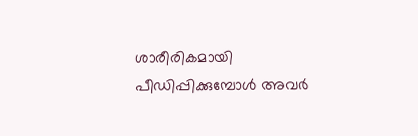ശാരീരികമായി പീഡിപ്പിക്കുമ്പോള്‍ അവര്‍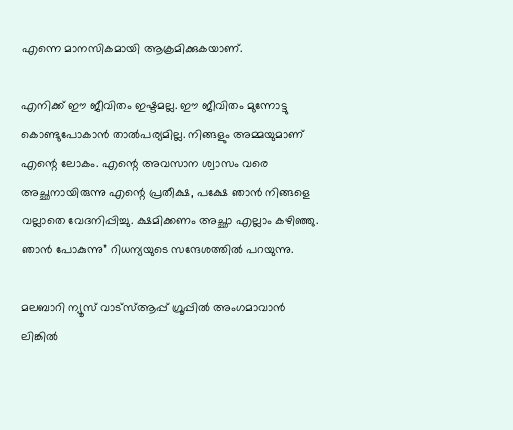എന്നെ മാനസികമായി ആക്രമിക്കുകയാണ്.

എനിക്ക് ഈ ജീവിതം ഇഷ്ടമല്ല. ഈ ജീവിതം മുന്നോട്ടു കൊണ്ടുപോകാന്‍ താല്‍പര്യമില്ല. നിങ്ങളും അമ്മയുമാണ് എന്റെ ലോകം. എന്റെ അവസാന ശ്വാസം വരെ അച്ഛനായിരുന്നു എന്റെ പ്രതീക്ഷ, പക്ഷേ ഞാന്‍ നിങ്ങളെ വല്ലാതെ വേദനിപ്പിച്ചു. ക്ഷമിക്കണം അച്ഛാ എല്ലാം കഴിഞ്ഞു. ഞാന്‍ പോകുന്നു” റിധന്യയുടെ സന്ദേശത്തില്‍ പറയുന്നു.

മലബാറി ന്യൂസ് വാട്‌സ്ആപ്പ് ഗ്രൂപ്പില്‍ അംഗമാവാന്‍
ലിങ്കില്‍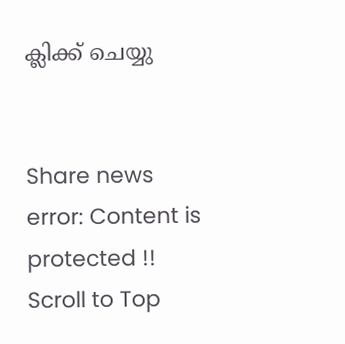ക്ലിക്ക് ചെയ്യു


Share news
error: Content is protected !!
Scroll to Top